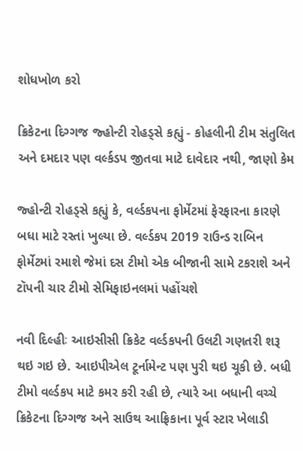શોધખોળ કરો

ક્રિકેટના દિગ્ગજ જ્હોન્ટી રોહડ્સે કહ્યું - કોહલીની ટીમ સંતુલિત અને દમદાર પણ વર્લ્કડપ જીતવા માટે દાવેદાર નથી, જાણો કેમ

જ્હોન્ટી રોહડ્સે કહ્યું કે, વર્લ્ડકપના ફોર્મેટમાં ફેરફારના કારણે બધા માટે રસ્તાં ખુલ્યા છે. વર્લ્ડકપ 2019 રાઉન્ડ રાબિન ફોર્મેટમાં રમાશે જેમાં દસ ટીમો એક બીજાની સામે ટકરાશે અને ટૉપની ચાર ટીમો સેમિફાઇનલમાં પહોંચશે

નવી દિલ્હીઃ આઇસીસી ક્રિકેટ વર્લ્ડકપની ઉલટી ગણતરી શરૂ થઇ ગઇ છે. આઇપીએલ ટૂર્નામેન્ટ પણ પુરી થઇ ચૂકી છે. બધી ટીમો વર્લ્ડકપ માટે કમર કરી રહી છે, ત્યારે આ બધાની વચ્ચે ક્રિકેટના દિગ્ગજ અને સાઉથ આફ્રિકાના પૂર્વ સ્ટાર ખેલાડી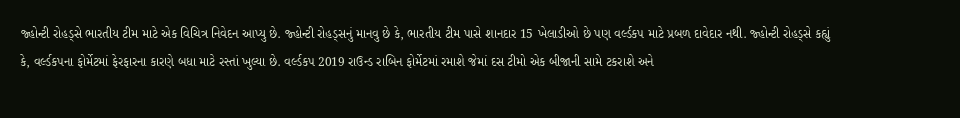જ્હોન્ટી રોહડ્સે ભારતીય ટીમ માટે એક વિચિત્ર નિવેદન આપ્યુ છે. જ્હોન્ટી રોહડ્સનું માનવુ છે કે, ભારતીય ટીમ પાસે શાનદાર 15 ખેલાડીઓ છે પણ વર્લ્ડકપ માટે પ્રબળ દાવેદાર નથી. જ્હોન્ટી રોહડ્સે કહ્યું કે, વર્લ્ડકપના ફોર્મેટમાં ફેરફારના કારણે બધા માટે રસ્તાં ખુલ્યા છે. વર્લ્ડકપ 2019 રાઉન્ડ રાબિન ફોર્મેટમાં રમાશે જેમાં દસ ટીમો એક બીજાની સામે ટકરાશે અને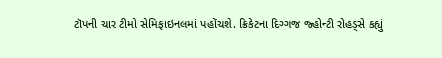ટૉપની ચાર ટીમો સેમિફાઇનલમાં પહોંચશે. ક્રિકેટના દિગ્ગજ જ્હોન્ટી રોહડ્સે કહ્યું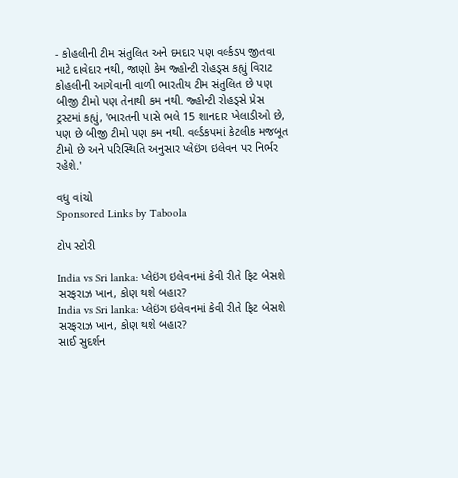- કોહલીની ટીમ સંતુલિત અને દમદાર પણ વર્લ્કડપ જીતવા માટે દાવેદાર નથી, જાણો કેમ જ્હોન્ટી રોહડ્સ કહ્યું વિરાટ કોહલીની આગેવાની વાળી ભારતીય ટીમ સંતુલિત છે પણ બીજી ટીમો પણ તેનાથી કમ નથી. જ્હોન્ટી રોહડ્સે પ્રેસ ટ્રસ્ટમાં કહ્યું, 'ભારતની પાસે ભલે 15 શાનદાર ખેલાડીઓ છે, પણ છે બીજી ટીમો પણ કમ નથી. વર્લ્ડકપમાં કેટલીક મજબૂત ટીમો છે અને પરિસ્થિતિ અનુસાર પ્લેઇંગ ઇલેવન પર નિર્ભર રહેશે.'

વધુ વાંચો
Sponsored Links by Taboola

ટોપ સ્ટોરી

India vs Sri lanka: પ્લેઇંગ ઇલેવનમાં કેવી રીતે ફિટ બેસશે સરફરાઝ ખાન, કોણ થશે બહાર?
India vs Sri lanka: પ્લેઇંગ ઇલેવનમાં કેવી રીતે ફિટ બેસશે સરફરાઝ ખાન, કોણ થશે બહાર?
સાઈ સુદર્શન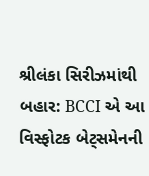શ્રીલંકા સિરીઝમાંથી બહાર: BCCI એ આ વિસ્ફોટક બેટ્સમેનની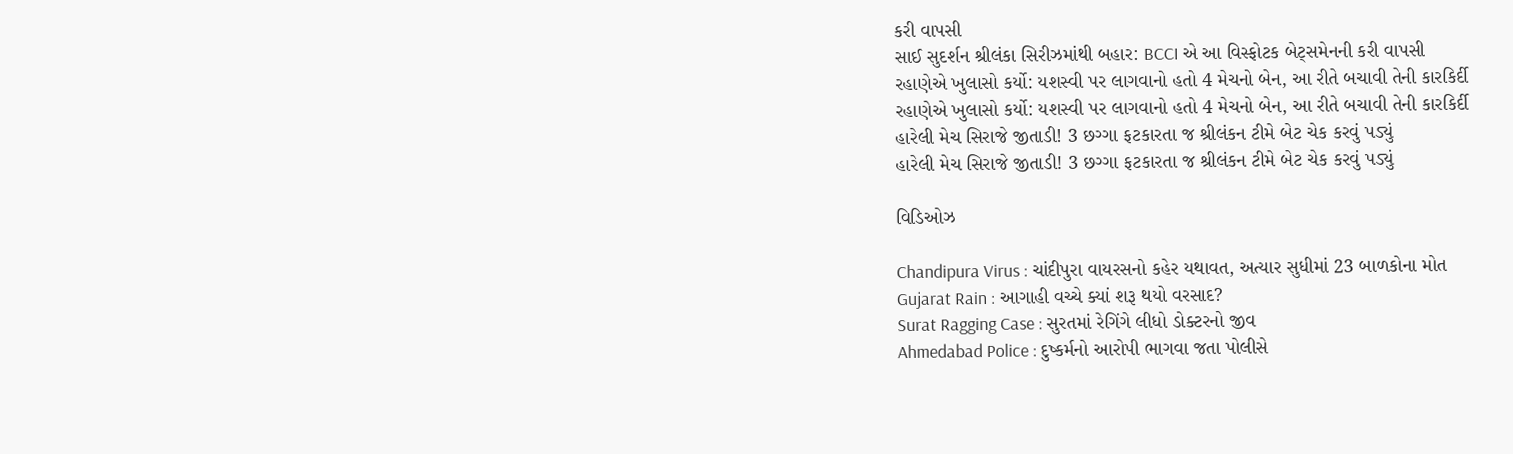કરી વાપસી
સાઈ સુદર્શન શ્રીલંકા સિરીઝમાંથી બહાર: BCCI એ આ વિસ્ફોટક બેટ્સમેનની કરી વાપસી
રહાણેએ ખુલાસો કર્યો: યશસ્વી પર લાગવાનો હતો 4 મેચનો બેન, આ રીતે બચાવી તેની કારકિર્દી
રહાણેએ ખુલાસો કર્યો: યશસ્વી પર લાગવાનો હતો 4 મેચનો બેન, આ રીતે બચાવી તેની કારકિર્દી
હારેલી મેચ સિરાજે જીતાડી! 3 છગ્ગા ફટકારતા જ શ્રીલંકન ટીમે બેટ ચેક કરવું પડ્યું
હારેલી મેચ સિરાજે જીતાડી! 3 છગ્ગા ફટકારતા જ શ્રીલંકન ટીમે બેટ ચેક કરવું પડ્યું

વિડિઓઝ

Chandipura Virus : ચાંદીપુરા વાયરસનો કહેર યથાવત, અત્યાર સુધીમાં 23 બાળકોના મોત
Gujarat Rain : આગાહી વચ્ચે ક્યાં શરૂ થયો વરસાદ?
Surat Ragging Case : સુરતમાં રેગિંગે લીધો ડોક્ટરનો જીવ
Ahmedabad Police : દુષ્કર્મનો આરોપી ભાગવા જતા પોલીસે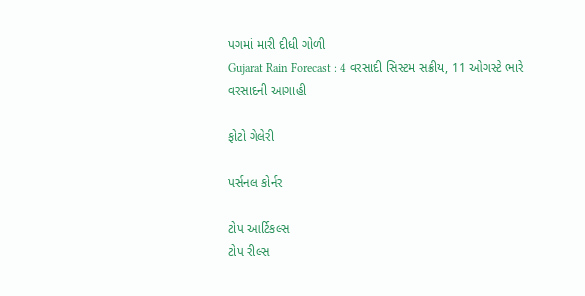પગમાં મારી દીધી ગોળી
Gujarat Rain Forecast : 4 વરસાદી સિસ્ટમ સક્રીય, 11 ઓગસ્ટે ભારે વરસાદની આગાહી

ફોટો ગેલેરી

પર્સનલ કોર્નર

ટોપ આર્ટિકલ્સ
ટોપ રીલ્સ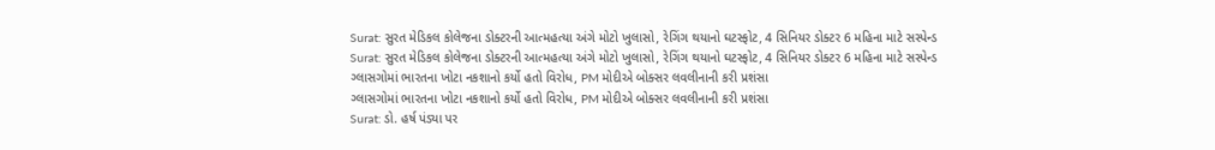Surat: સુરત મેડિકલ કોલેજના ડોક્ટરની આત્મહત્યા અંગે મોટો ખુલાસો, રેગિંગ થયાનો ઘટસ્ફોટ, 4 સિનિયર ડોક્ટર 6 મહિના માટે સસ્પેન્ડ
Surat: સુરત મેડિકલ કોલેજના ડોક્ટરની આત્મહત્યા અંગે મોટો ખુલાસો, રેગિંગ થયાનો ઘટસ્ફોટ, 4 સિનિયર ડોક્ટર 6 મહિના માટે સસ્પેન્ડ
ગ્લાસગોમાં ભારતના ખોટા નકશાનો કર્યો હતો વિરોધ, PM મોદીએ બોક્સર લવલીનાની કરી પ્રશંસા
ગ્લાસગોમાં ભારતના ખોટા નકશાનો કર્યો હતો વિરોધ, PM મોદીએ બોક્સર લવલીનાની કરી પ્રશંસા
Surat: ડો. હર્ષ પંડ્યા પર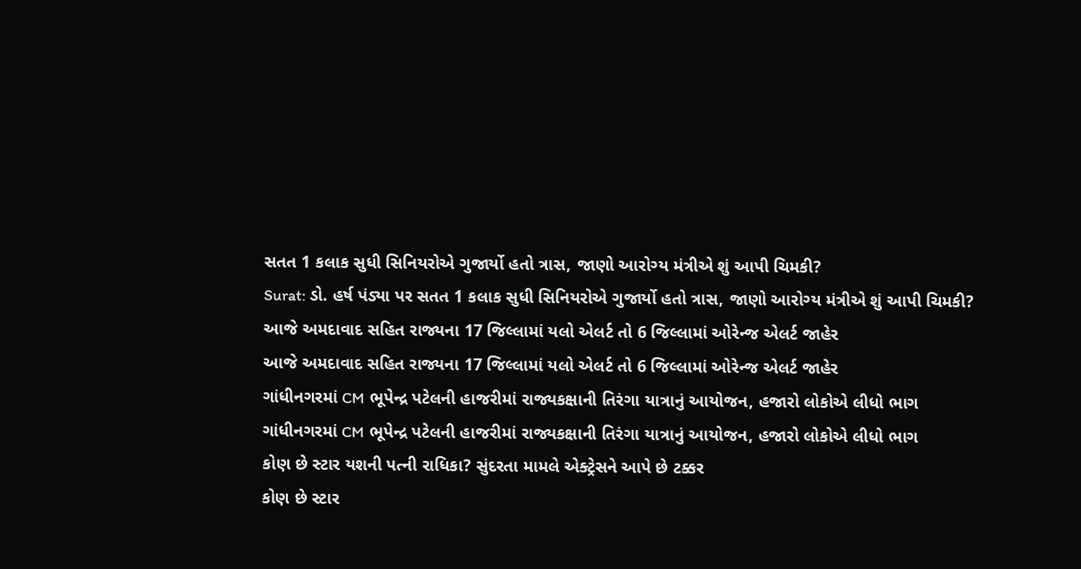સતત 1 કલાક સુધી સિનિયરોએ ગુજાર્યો હતો ત્રાસ, જાણો આરોગ્ય મંત્રીએ શું આપી ચિમકી?
Surat: ડો. હર્ષ પંડ્યા પર સતત 1 કલાક સુધી સિનિયરોએ ગુજાર્યો હતો ત્રાસ, જાણો આરોગ્ય મંત્રીએ શું આપી ચિમકી?
આજે અમદાવાદ સહિત રાજ્યના 17 જિલ્લામાં યલો એલર્ટ તો 6 જિલ્લામાં ઓરેન્જ એલર્ટ જાહેર
આજે અમદાવાદ સહિત રાજ્યના 17 જિલ્લામાં યલો એલર્ટ તો 6 જિલ્લામાં ઓરેન્જ એલર્ટ જાહેર
ગાંધીનગરમાં CM ભૂપેન્દ્ર પટેલની હાજરીમાં રાજ્યકક્ષાની તિરંગા યાત્રાનું આયોજન, હજારો લોકોએ લીધો ભાગ
ગાંધીનગરમાં CM ભૂપેન્દ્ર પટેલની હાજરીમાં રાજ્યકક્ષાની તિરંગા યાત્રાનું આયોજન, હજારો લોકોએ લીધો ભાગ
કોણ છે સ્ટાર યશની પત્ની રાધિકા? સુંદરતા મામલે એક્ટ્રેસને આપે છે ટક્કર
કોણ છે સ્ટાર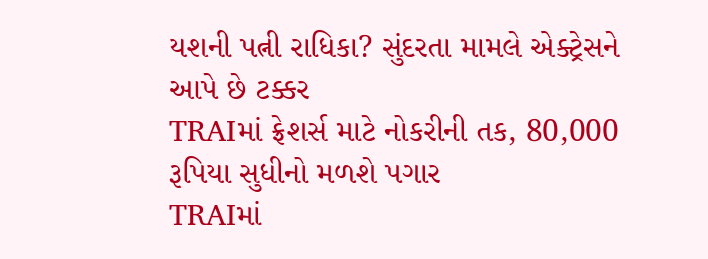યશની પત્ની રાધિકા? સુંદરતા મામલે એક્ટ્રેસને આપે છે ટક્કર
TRAIમાં ફ્રેશર્સ માટે નોકરીની તક, 80,000 રૂપિયા સુધીનો મળશે પગાર
TRAIમાં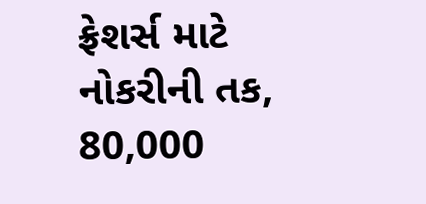ફ્રેશર્સ માટે નોકરીની તક, 80,000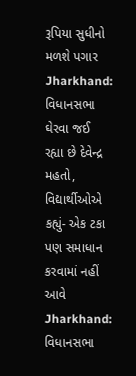રૂપિયા સુધીનો મળશે પગાર
Jharkhand: વિધાનસભા ઘેરવા જઈ રહ્યા છે દેવેન્દ્ર મહતો, વિદ્યાર્થીઓએ કહ્યું- એક ટકા પણ સમાધાન કરવામાં નહીં આવે
Jharkhand: વિધાનસભા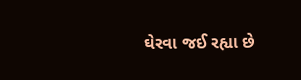ઘેરવા જઈ રહ્યા છે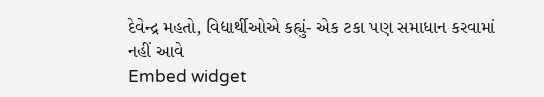દેવેન્દ્ર મહતો, વિદ્યાર્થીઓએ કહ્યું- એક ટકા પણ સમાધાન કરવામાં નહીં આવે
Embed widget